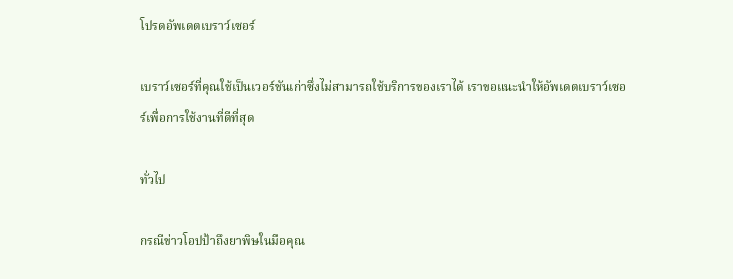โปรดอัพเดตเบราว์เซอร์

เบราว์เซอร์ที่คุณใช้เป็นเวอร์ชันเก่าซึ่งไม่สามารถใช้บริการของเราได้ เราขอแนะนำให้อัพเดตเบราว์เซอร์เพื่อการใช้งานที่ดีที่สุด

ทั่วไป

กรณีข่าวโอปป้าถึงยาพิษในมือคุณ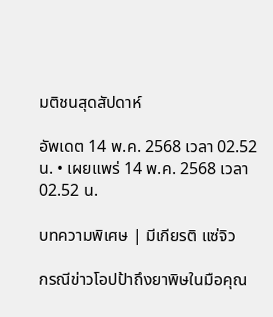มติชนสุดสัปดาห์

อัพเดต 14 พ.ค. 2568 เวลา 02.52 น. • เผยแพร่ 14 พ.ค. 2568 เวลา 02.52 น.

บทความพิเศษ | มีเกียรติ แซ่จิว

กรณีข่าวโอปป้าถึงยาพิษในมือคุณ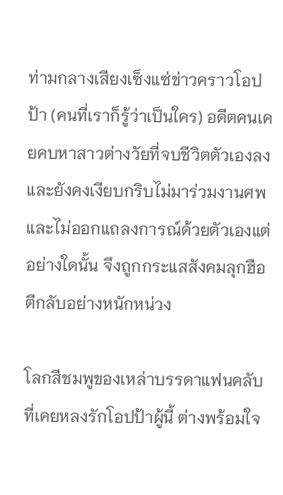ท่ามกลางเสียงเซ็งแซ่ข่าวคราวโอปป้า (คนที่เราก็รู้ว่าเป็นใคร) อดีตคนเคยคบหาสาวต่างวัยที่จบชีวิตตัวเองลง และยังคงเงียบกริบไม่มาร่วมงานศพและไม่ออกแถลงการณ์ด้วยตัวเองแต่อย่างใดนั้น จึงถูกกระแสสังคมลุกฮือตีกลับอย่างหนักหน่วง

โลกสีชมพูของเหล่าบรรดาแฟนคลับที่เคยหลงรักโอปป้าผู้นี้ ต่างพร้อมใจ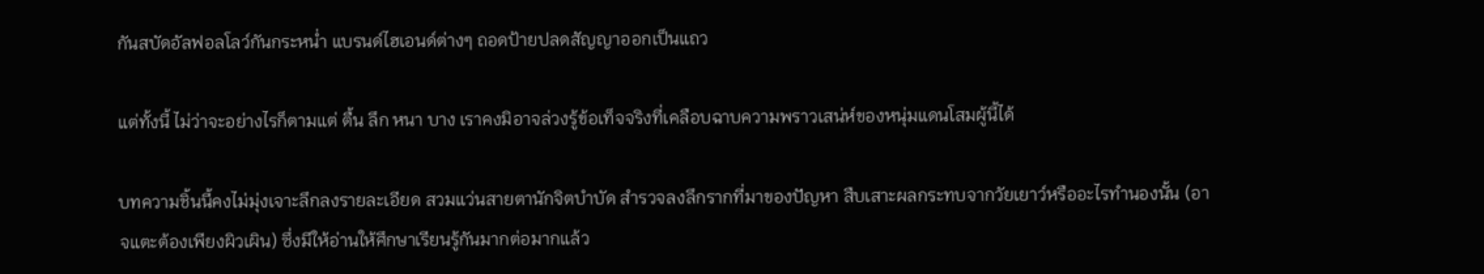กันสบัดอัลฟอลโลว์กันกระหน่ำ แบรนด์ไฮเอนด์ต่างๆ ถอดป้ายปลดสัญญาออกเป็นแถว

แต่ทั้งนี้ ไม่ว่าจะอย่างไรก็ตามแต่ ตื้น ลึก หนา บาง เราคงมิอาจล่วงรู้ข้อเท็จจริงที่เคลือบฉาบความพราวเสน่ห์ของหนุ่มแดนโสมผู้นี้ได้

บทความชิ้นนี้คงไม่มุ่งเจาะลึกลงรายละเอียด สวมแว่นสายตานักจิตบำบัด สำรวจลงลึกรากที่มาของปัญหา สืบเสาะผลกระทบจากวัยเยาว์หรืออะไรทำนองนั้น (อาจแตะต้องเพียงผิวเผิน) ซึ่งมีให้อ่านให้ศึกษาเรียนรู้กันมากต่อมากแล้ว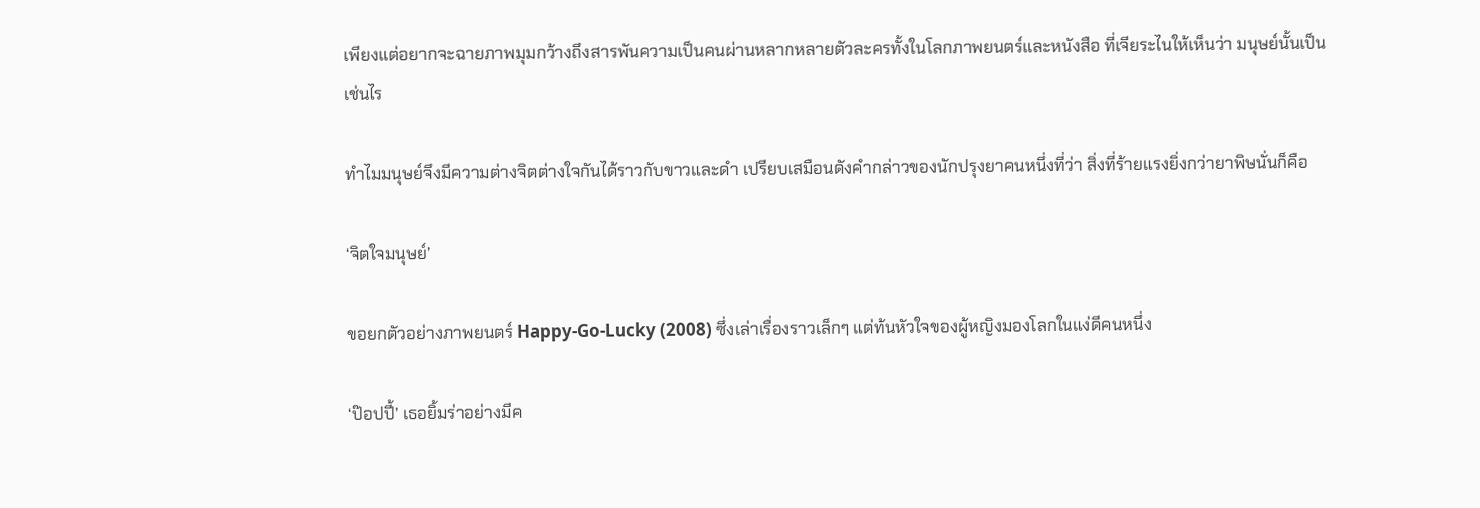เพียงแต่อยากจะฉายภาพมุมกว้างถึงสารพันความเป็นคนผ่านหลากหลายตัวละครทั้งในโลกภาพยนตร์และหนังสือ ที่เจียระไนให้เห็นว่า มนุษย์นั้นเป็นเช่นไร

ทำไมมนุษย์จึงมีความต่างจิตต่างใจกันได้ราวกับขาวและดำ เปรียบเสมือนดังคำกล่าวของนักปรุงยาคนหนึ่งที่ว่า สิ่งที่ร้ายแรงยิ่งกว่ายาพิษนั่นก็คือ

‘จิตใจมนุษย์’

ขอยกตัวอย่างภาพยนตร์ Happy-Go-Lucky (2008) ซึ่งเล่าเรื่องราวเล็กๆ แต่ท้นหัวใจของผู้หญิงมองโลกในแง่ดีคนหนึ่ง

‘ป๊อปปี้’ เธอยิ้มร่าอย่างมีค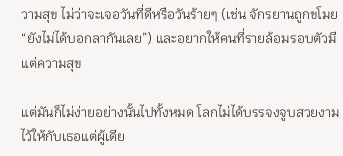วามสุข ไม่ว่าจะเจอวันที่ดีหรือวันร้ายๆ (เช่น จักรยานถูกขโมย “ยังไม่ได้บอกลากันเลย”) และอยากให้คนที่รายล้อมรอบตัวมีแต่ความสุข

แต่มันก็ไม่ง่ายอย่างนั้นไปทั้งหมด โลกไม่ได้บรรจงจูบสวยงามไว้ให้กับเธอแต่ผู้เดีย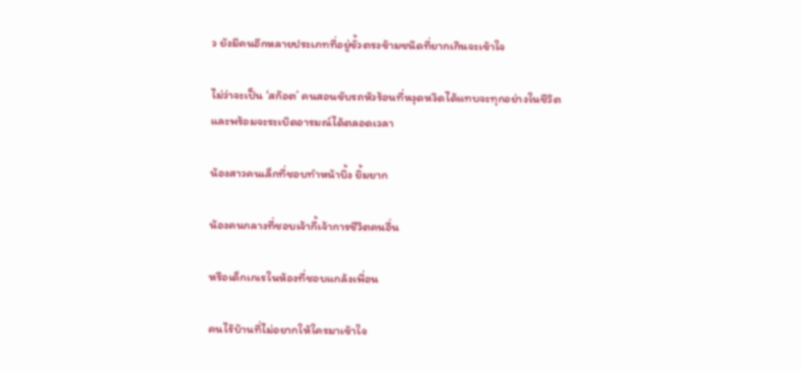ว ยังมีคนอีกหลายประเภทที่อยู่ขั้วตรงข้ามชนิดที่ยากเกินจะเข้าใจ

ไม่ว่าจะเป็น ‘สก๊อต’ คนสอนขับรถหัวร้อนที่หงุดหงิดได้แทบจะทุกอย่างในชีวิตและพร้อมจะระเบิดอารมณ์ได้ตลอดเวลา

น้องสาวคนเล็กที่ชอบทำหน้าบึ้ง ยิ้มยาก

น้องคนกลางที่ชอบเจ้ากี้เจ้าการชีวิตคนอื่น

หรือเด็กเกเรในห้องที่ชอบแกล้งเพื่อน

คนไร้บ้านที่ไม่อยากให้ใครมาเข้าใจ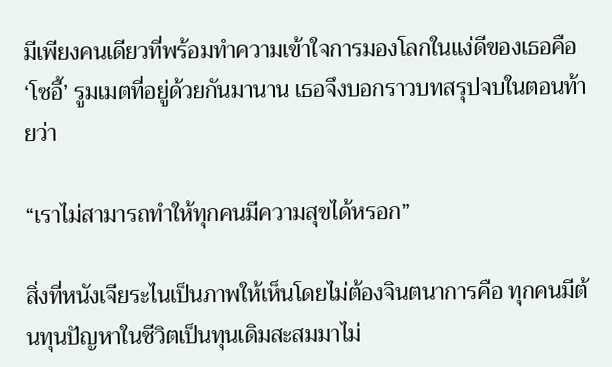มีเพียงคนเดียวที่พร้อมทำความเข้าใจการมองโลกในแง่ดีของเธอคือ ‘โซอี้’ รูมเมตที่อยู่ด้วยกันมานาน เธอจึงบอกราวบทสรุปจบในตอนท้ายว่า

“เราไม่สามารถทำให้ทุกคนมีความสุขได้หรอก”

สิ่งที่หนังเจียระไนเป็นภาพให้เห็นโดยไม่ต้องจินตนาการคือ ทุกคนมีต้นทุนปัญหาในชีวิตเป็นทุนเดิมสะสมมาไม่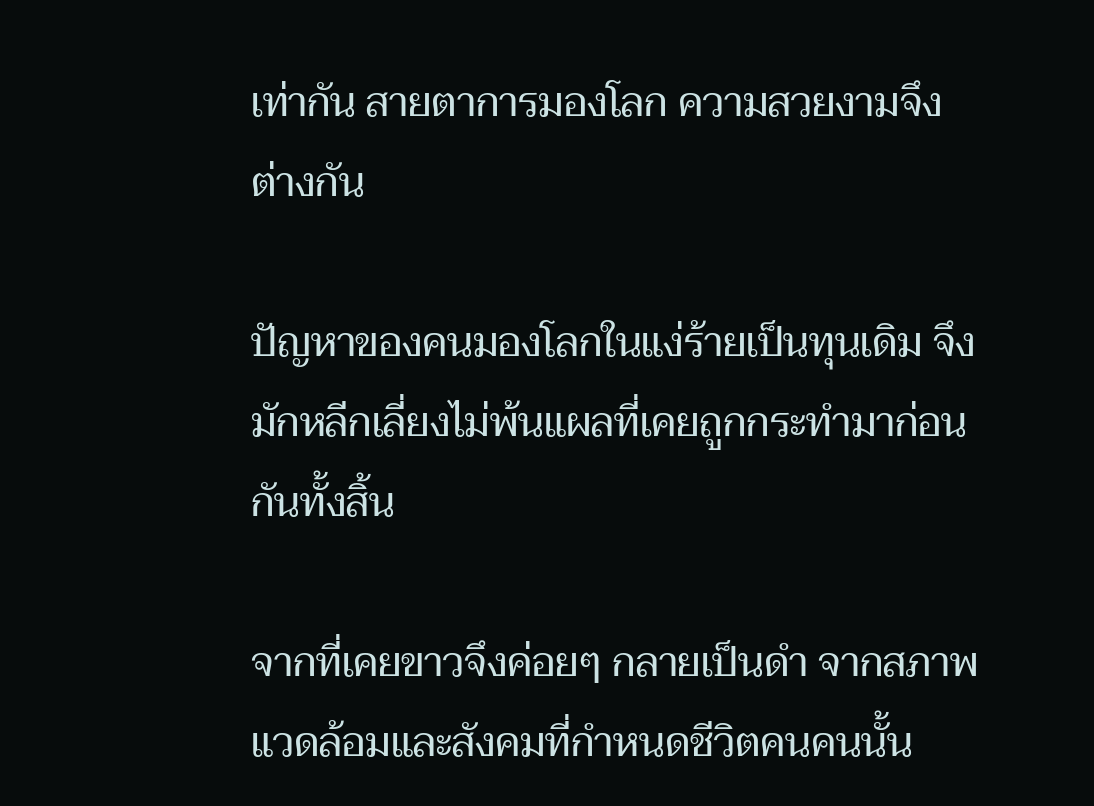เท่ากัน สายตาการมองโลก ความสวยงามจึงต่างกัน

ปัญหาของคนมองโลกในแง่ร้ายเป็นทุนเดิม จึงมักหลีกเลี่ยงไม่พ้นแผลที่เคยถูกกระทำมาก่อนกันทั้งสิ้น

จากที่เคยขาวจึงค่อยๆ กลายเป็นดำ จากสภาพแวดล้อมและสังคมที่กำหนดชีวิตคนคนนั้น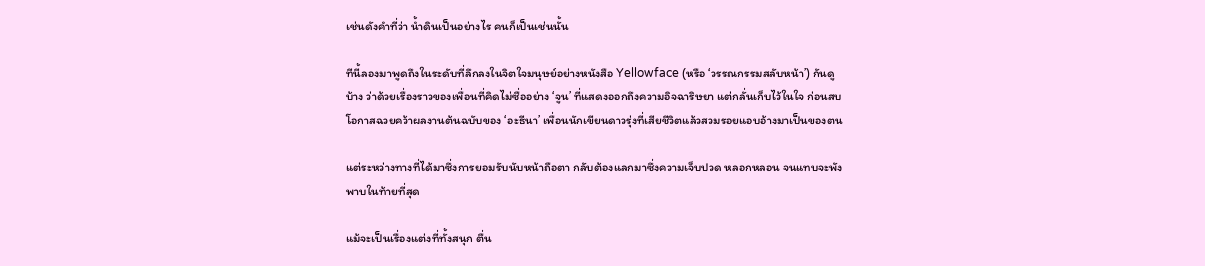เช่นดังคำที่ว่า น้ำดินเป็นอย่างไร คนก็เป็นเช่นนั้น

ทีนี้ลองมาพูดถึงในระดับที่ลึกลงในจิตใจมนุษย์อย่างหนังสือ Yellowface (หรือ ‘วรรณกรรมสลับหน้า’) กันดูบ้าง ว่าด้วยเรื่องราวของเพื่อนที่คิดไม่ซื่ออย่าง ‘จูน’ ที่แสดงออกถึงความอิจฉาริษยา แต่กลั่นเก็บไว้ในใจ ก่อนสบโอกาสฉวยคว้าผลงานต้นฉบับของ ‘อะธีนา’ เพื่อนนักเขียนดาวรุ่งที่เสียชีวิตแล้วสวมรอยแอบอ้างมาเป็นของตน

แต่ระหว่างทางที่ได้มาซึ่งการยอมรับนับหน้าถือตา กลับต้องแลกมาซึ่งความเจ็บปวด หลอกหลอน จนแทบจะพังพาบในท้ายที่สุด

แม้จะเป็นเรื่องแต่งที่ทั้งสนุก ตื่น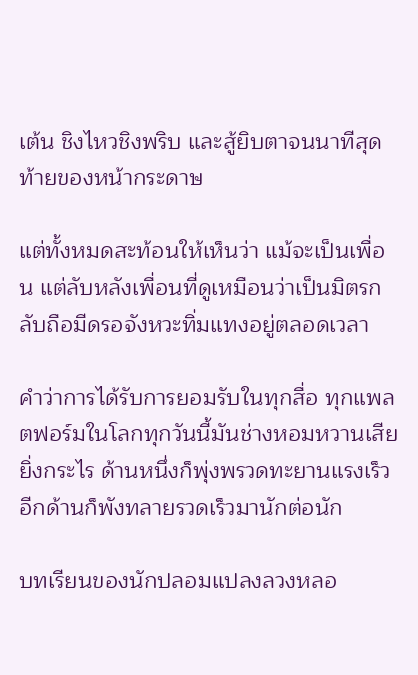เต้น ชิงไหวชิงพริบ และสู้ยิบตาจนนาทีสุดท้ายของหน้ากระดาษ

แต่ทั้งหมดสะท้อนให้เห็นว่า แม้จะเป็นเพื่อน แต่ลับหลังเพื่อนที่ดูเหมือนว่าเป็นมิตรกลับถือมีดรอจังหวะทิ่มแทงอยู่ตลอดเวลา

คำว่าการได้รับการยอมรับในทุกสื่อ ทุกแพลตฟอร์มในโลกทุกวันนี้มันช่างหอมหวานเสียยิ่งกระไร ด้านหนึ่งก็พุ่งพรวดทะยานแรงเร็ว อีกด้านก็พังทลายรวดเร็วมานักต่อนัก

บทเรียนของนักปลอมแปลงลวงหลอ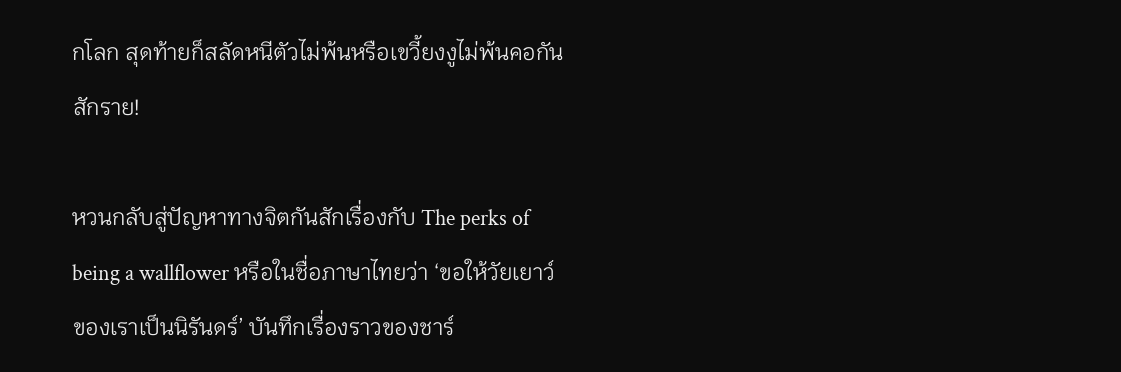กโลก สุดท้ายก็สลัดหนีตัวไม่พ้นหรือเขวี้ยงงูไม่พ้นคอกันสักราย!

หวนกลับสู่ปัญหาทางจิตกันสักเรื่องกับ The perks of being a wallflower หรือในชื่อภาษาไทยว่า ‘ขอให้วัยเยาว์ของเราเป็นนิรันดร์’ บันทึกเรื่องราวของชาร์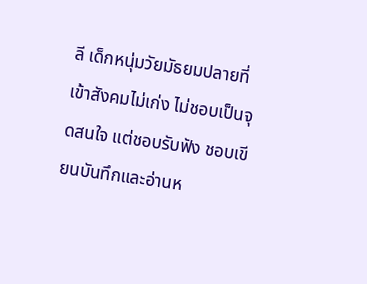ลี เด็กหนุ่มวัยมัธยมปลายที่เข้าสังคมไม่เก่ง ไม่ชอบเป็นจุดสนใจ แต่ชอบรับฟัง ชอบเขียนบันทึกและอ่านห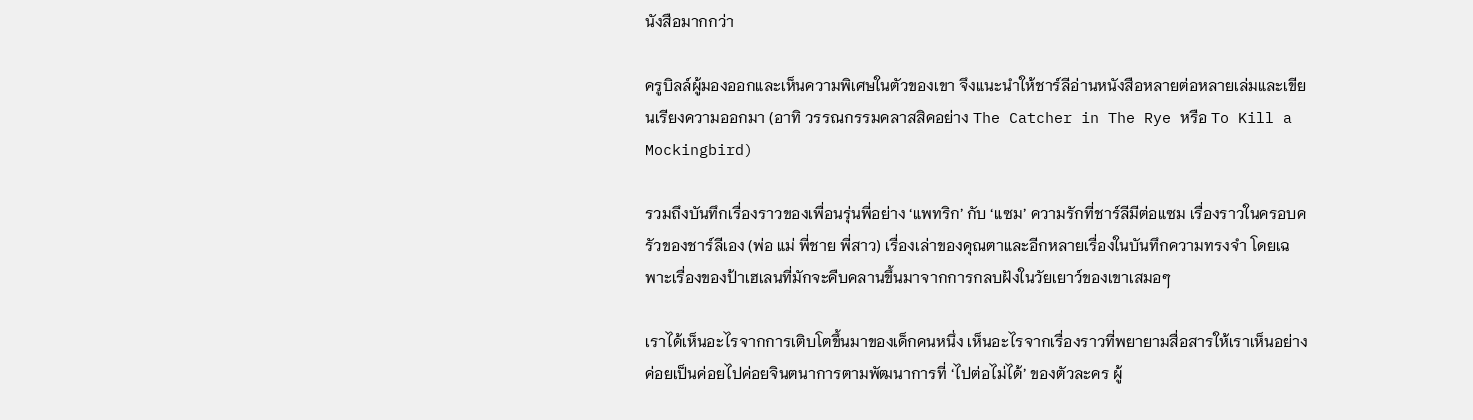นังสือมากกว่า

ครูบิลล์ผู้มองออกและเห็นความพิเศษในตัวของเขา จึงแนะนำให้ชาร์ลีอ่านหนังสือหลายต่อหลายเล่มและเขียนเรียงความออกมา (อาทิ วรรณกรรมคลาสสิคอย่าง The Catcher in The Rye หรือ To Kill a Mockingbird)

รวมถึงบันทึกเรื่องราวของเพื่อนรุ่นพี่อย่าง ‘แพทริก’ กับ ‘แซม’ ความรักที่ชาร์ลีมีต่อแซม เรื่องราวในครอบครัวของชาร์ลีเอง (พ่อ แม่ พี่ชาย พี่สาว) เรื่องเล่าของคุณตาและอีกหลายเรื่องในบันทึกความทรงจำ โดยเฉพาะเรื่องของป้าเฮเลนที่มักจะคืบคลานขึ้นมาจากการกลบฝังในวัยเยาว์ของเขาเสมอๆ

เราได้เห็นอะไรจากการเติบโตขึ้นมาของเด็กคนหนึ่ง เห็นอะไรจากเรื่องราวที่พยายามสื่อสารให้เราเห็นอย่างค่อยเป็นค่อยไปค่อยจินตนาการตามพัฒนาการที่ ‘ไปต่อไม่ได้’ ของตัวละคร ผู้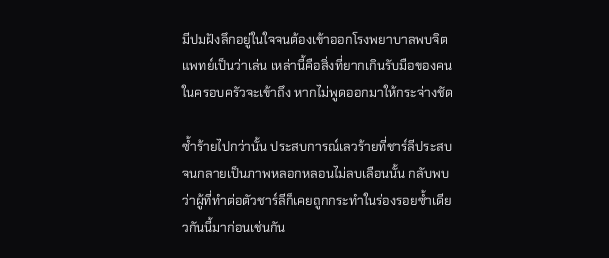มีปมฝังลึกอยู่ในใจจนต้องเข้าออกโรงพยาบาลพบจิตแพทย์เป็นว่าเล่น เหล่านี้คือสิ่งที่ยากเกินรับมือของคนในครอบครัวจะเข้าถึง หากไม่พูดออกมาให้กระจ่างชัด

ซ้ำร้ายไปกว่านั้น ประสบการณ์เลวร้ายที่ชาร์ลีประสบจนกลายเป็นภาพหลอกหลอนไม่ลบเลือนนั้น กลับพบว่าผู้ที่ทำต่อตัวชาร์ลีก็เคยถูกกระทำในร่องรอยซ้ำเดียวกันนี้มาก่อนเช่นกัน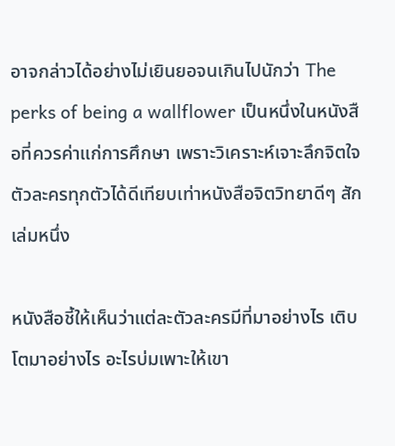อาจกล่าวได้อย่างไม่เยินยอจนเกินไปนักว่า The perks of being a wallflower เป็นหนึ่งในหนังสือที่ควรค่าแก่การศึกษา เพราะวิเคราะห์เจาะลึกจิตใจตัวละครทุกตัวได้ดีเทียบเท่าหนังสือจิตวิทยาดีๆ สักเล่มหนึ่ง

หนังสือชี้ให้เห็นว่าแต่ละตัวละครมีที่มาอย่างไร เติบโตมาอย่างไร อะไรบ่มเพาะให้เขา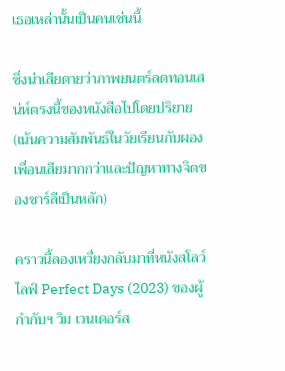เธอเหล่านั้นเป็นคนเช่นนี้

ซึ่งน่าเสียดายว่าภาพยนตร์ลดทอนเสน่ห์ตรงนี้ของหนังสือไปโดยปริยาย (เน้นความสัมพันธ์ในวัยเรียนกับผองเพื่อนเสียมากกว่าและปัญหาทางจิตของชาร์ลีเป็นหลัก)

คราวนี้ลองเหวี่ยงกลับมาที่หนังสโลว์ไลฟ์ Perfect Days (2023) ของผู้กำกับฯ วิม เวนเดอร์ส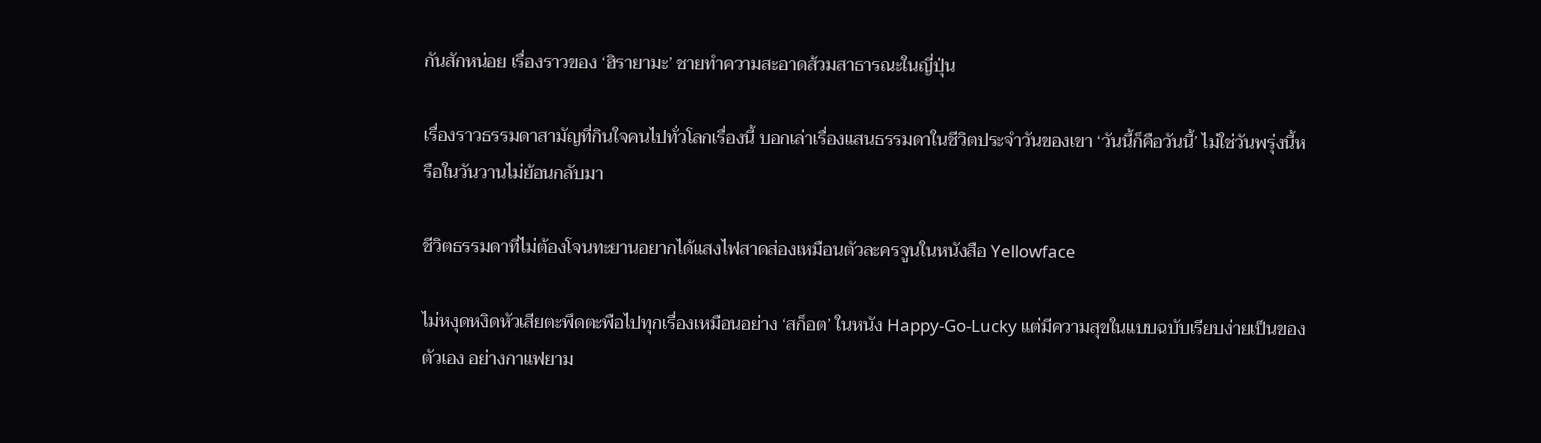กันสักหน่อย เรื่องราวของ ‘ฮิรายามะ’ ชายทำความสะอาดส้วมสาธารณะในญี่ปุ่น

เรื่องราวธรรมดาสามัญที่กินใจคนไปทั่วโลกเรื่องนี้ บอกเล่าเรื่องแสนธรรมดาในชีวิตประจำวันของเขา ‘วันนี้ก็คือวันนี้’ ไม่ใช่วันพรุ่งนี้หรือในวันวานไม่ย้อนกลับมา

ชีวิตธรรมดาที่ไม่ต้องโจนทะยานอยากได้แสงไฟสาดส่องเหมือนตัวละครจูนในหนังสือ Yellowface

ไม่หงุดหงิดหัวเสียตะพึดตะพือไปทุกเรื่องเหมือนอย่าง ‘สก็อต’ ในหนัง Happy-Go-Lucky แต่มีความสุขในแบบฉบับเรียบง่ายเป็นของตัวเอง อย่างกาแฟยาม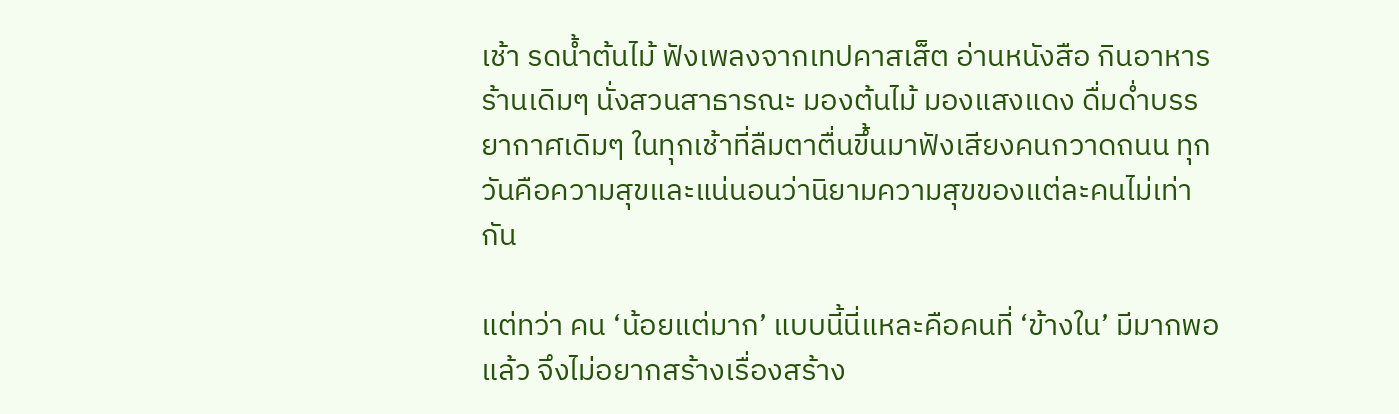เช้า รดน้ำต้นไม้ ฟังเพลงจากเทปคาสเส็ต อ่านหนังสือ กินอาหารร้านเดิมๆ นั่งสวนสาธารณะ มองต้นไม้ มองแสงแดง ดื่มด่ำบรรยากาศเดิมๆ ในทุกเช้าที่ลืมตาตื่นขึ้นมาฟังเสียงคนกวาดถนน ทุกวันคือความสุขและแน่นอนว่านิยามความสุขของแต่ละคนไม่เท่ากัน

แต่ทว่า คน ‘น้อยแต่มาก’ แบบนี้นี่แหละคือคนที่ ‘ข้างใน’ มีมากพอแล้ว จึงไม่อยากสร้างเรื่องสร้าง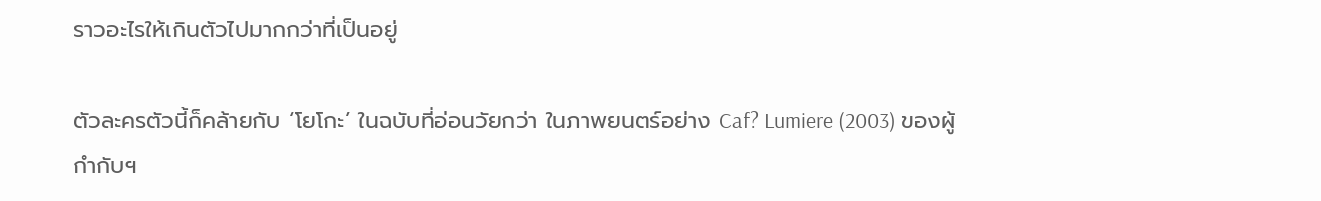ราวอะไรให้เกินตัวไปมากกว่าที่เป็นอยู่

ตัวละครตัวนี้ก็คล้ายกับ ‘โยโกะ’ ในฉบับที่อ่อนวัยกว่า ในภาพยนตร์อย่าง Caf? Lumiere (2003) ของผู้กำกับฯ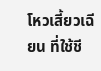โหวเสี้ยวเฉียน ที่ใช้ชี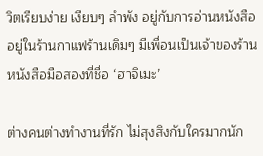วิตเรียบง่าย เงียบๆ ลำพัง อยู่กับการอ่านหนังสืออยู่ในร้านกาแฟร้านเดิมๆ มีเพื่อนเป็นเจ้าของร้านหนังสือมือสองที่ชื่อ ‘ฮาจิเมะ’

ต่างคนต่างทำงานที่รัก ไม่สุงสิงกับใครมากนัก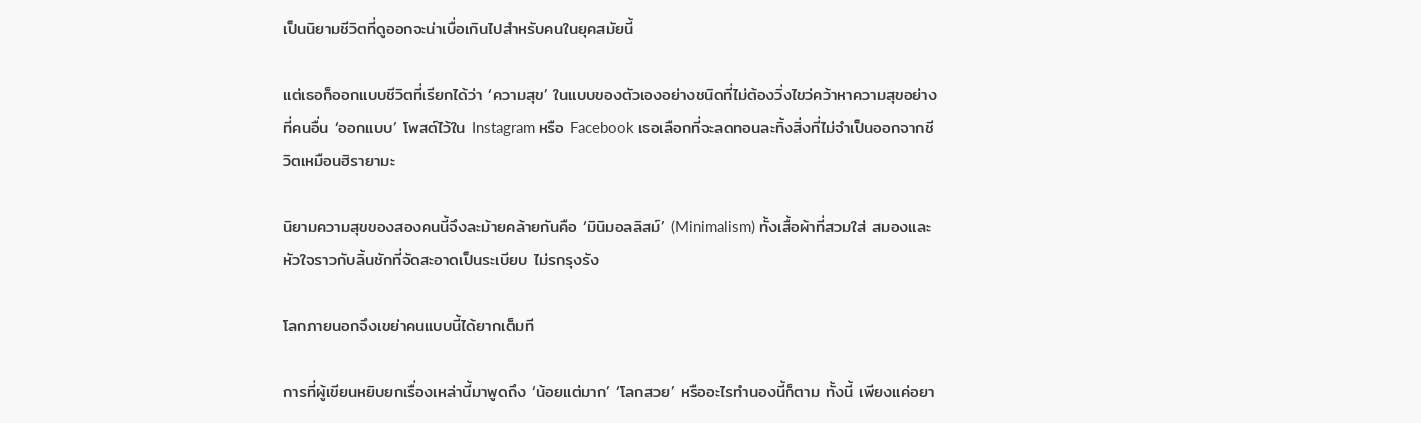เป็นนิยามชีวิตที่ดูออกจะน่าเบื่อเกินไปสำหรับคนในยุคสมัยนี้

แต่เธอก็ออกแบบชีวิตที่เรียกได้ว่า ‘ความสุข’ ในแบบของตัวเองอย่างชนิดที่ไม่ต้องวิ่งไขว่คว้าหาความสุขอย่างที่คนอื่น ‘ออกแบบ’ โพสต์ไว้ใน Instagram หรือ Facebook เธอเลือกที่จะลดทอนละทิ้งสิ่งที่ไม่จำเป็นออกจากชีวิตเหมือนฮิรายามะ

นิยามความสุขของสองคนนี้จึงละม้ายคล้ายกันคือ ‘มินิมอลลิสม์’ (Minimalism) ทั้งเสื้อผ้าที่สวมใส่ สมองและหัวใจราวกับลิ้นชักที่จัดสะอาดเป็นระเบียบ ไม่รกรุงรัง

โลกภายนอกจึงเขย่าคนแบบนี้ได้ยากเต็มที

การที่ผู้เขียนหยิบยกเรื่องเหล่านี้มาพูดถึง ‘น้อยแต่มาก’ ‘โลกสวย’ หรืออะไรทำนองนี้ก็ตาม ทั้งนี้ เพียงแค่อยา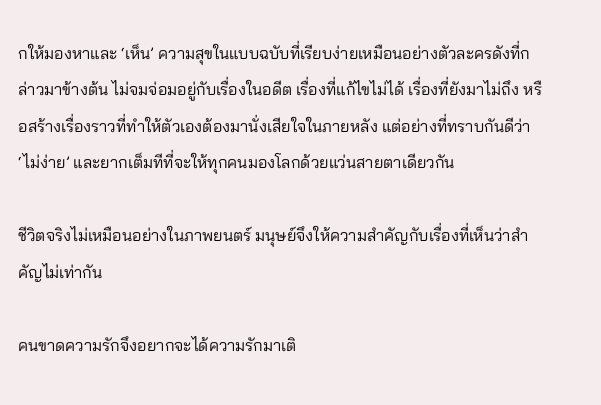กให้มองหาและ ‘เห็น’ ความสุขในแบบฉบับที่เรียบง่ายเหมือนอย่างตัวละครดังที่กล่าวมาข้างต้น ไม่จมจ่อมอยู่กับเรื่องในอดีต เรื่องที่แก้ไขไม่ได้ เรื่องที่ยังมาไม่ถึง หรือสร้างเรื่องราวที่ทำให้ตัวเองต้องมานั่งเสียใจในภายหลัง แต่อย่างที่ทราบกันดีว่า ‘ไม่ง่าย’ และยากเต็มทีที่จะให้ทุกคนมองโลกด้วยแว่นสายตาเดียวกัน

ชีวิตจริงไม่เหมือนอย่างในภาพยนตร์ มนุษย์จึงให้ความสำคัญกับเรื่องที่เห็นว่าสำคัญไม่เท่ากัน

คนขาดความรักจึงอยากจะได้ความรักมาเติ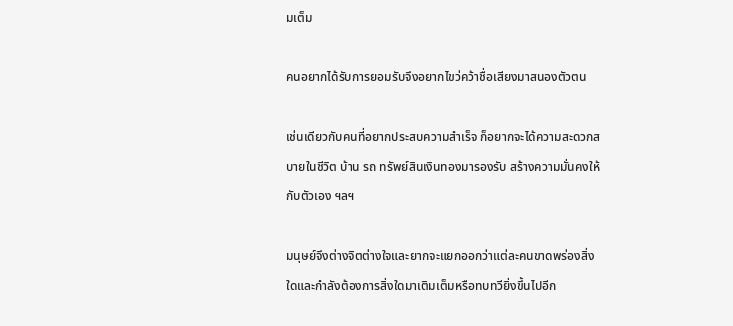มเต็ม

คนอยากได้รับการยอมรับจึงอยากไขว่คว้าชื่อเสียงมาสนองตัวตน

เช่นเดียวกับคนที่อยากประสบความสำเร็จ ก็อยากจะได้ความสะดวกสบายในชีวิต บ้าน รถ ทรัพย์สินเงินทองมารองรับ สร้างความมั่นคงให้กับตัวเอง ฯลฯ

มนุษย์จึงต่างจิตต่างใจและยากจะแยกออกว่าแต่ละคนขาดพร่องสิ่งใดและกำลังต้องการสิ่งใดมาเติมเต็มหรือทบทวียิ่งขึ้นไปอีก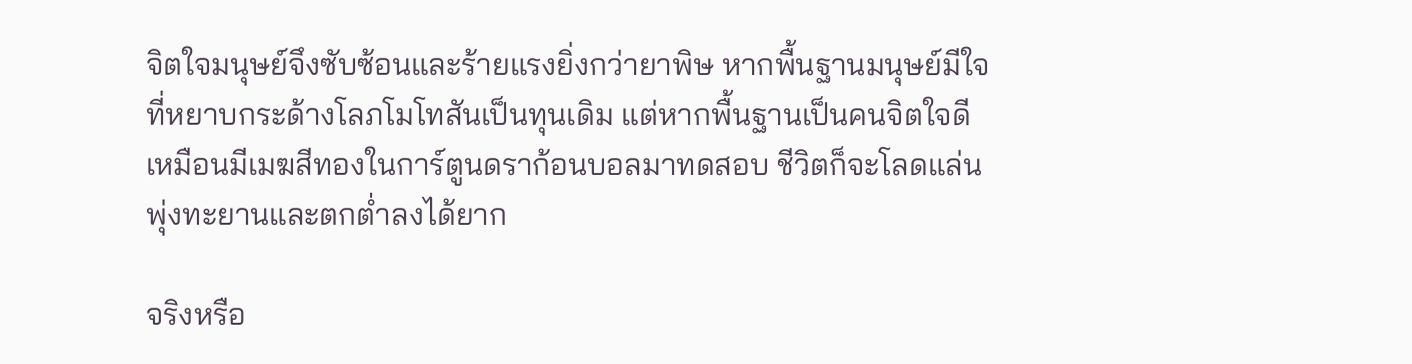จิตใจมนุษย์จึงซับซ้อนและร้ายแรงยิ่งกว่ายาพิษ หากพื้นฐานมนุษย์มีใจที่หยาบกระด้างโลภโมโทสันเป็นทุนเดิม แต่หากพื้นฐานเป็นคนจิตใจดี เหมือนมีเมฆสีทองในการ์ตูนดราก้อนบอลมาทดสอบ ชีวิตก็จะโลดแล่นพุ่งทะยานและตกต่ำลงได้ยาก

จริงหรือ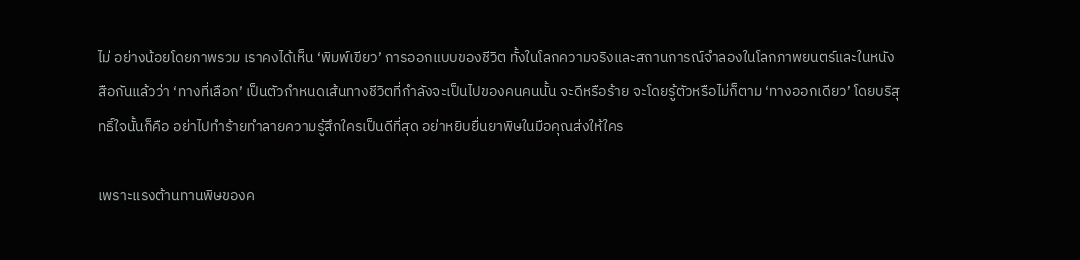ไม่ อย่างน้อยโดยภาพรวม เราคงได้เห็น ‘พิมพ์เขียว’ การออกแบบของชีวิต ทั้งในโลกความจริงและสถานการณ์จำลองในโลกภาพยนตร์และในหนังสือกันแล้วว่า ‘ทางที่เลือก’ เป็นตัวกำหนดเส้นทางชีวิตที่กำลังจะเป็นไปของคนคนนั้น จะดีหรือร้าย จะโดยรู้ตัวหรือไม่ก็ตาม ‘ทางออกเดียว’ โดยบริสุทธิ์ใจนั้นก็คือ อย่าไปทำร้ายทำลายความรู้สึกใครเป็นดีที่สุด อย่าหยิบยื่นยาพิษในมือคุณส่งให้ใคร

เพราะแรงต้านทานพิษของค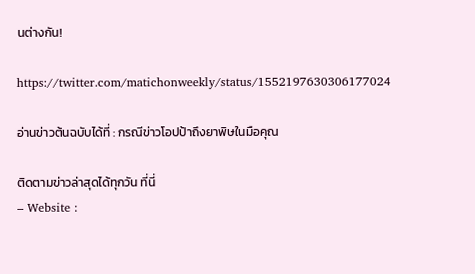นต่างกัน!

https://twitter.com/matichonweekly/status/1552197630306177024

อ่านข่าวต้นฉบับได้ที่ : กรณีข่าวโอปป้าถึงยาพิษในมือคุณ

ติดตามข่าวล่าสุดได้ทุกวัน ที่นี่
– Website :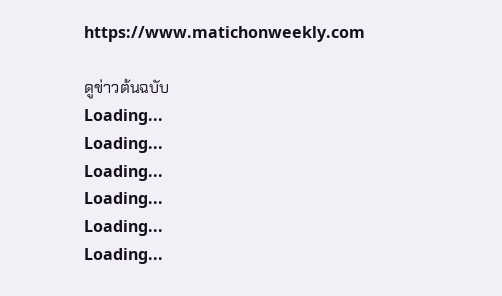https://www.matichonweekly.com

ดูข่าวต้นฉบับ
Loading...
Loading...
Loading...
Loading...
Loading...
Loading...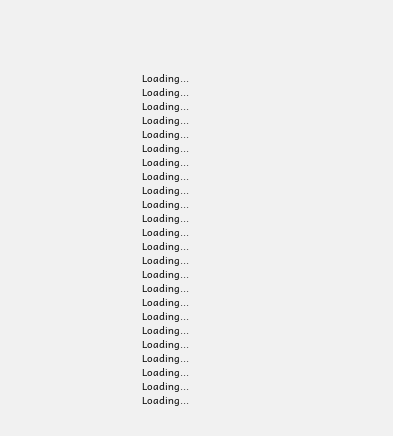Loading...
Loading...
Loading...
Loading...
Loading...
Loading...
Loading...
Loading...
Loading...
Loading...
Loading...
Loading...
Loading...
Loading...
Loading...
Loading...
Loading...
Loading...
Loading...
Loading...
Loading...
Loading...
Loading...
Loading...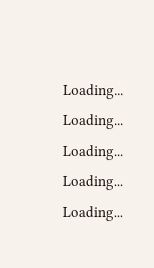Loading...
Loading...
Loading...
Loading...
Loading...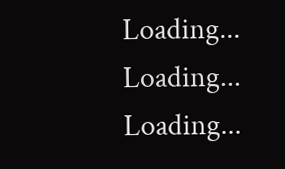Loading...
Loading...
Loading...